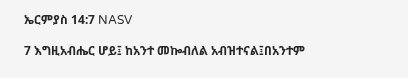ኤርምያስ 14:7 NASV

7 እግዚአብሔር ሆይ፤ ከአንተ መኰብለል አብዝተናል፤በአንተም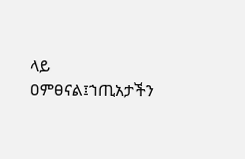ላይ ዐምፀናል፤ኀጢአታችን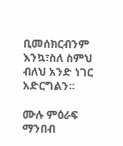ቢመሰክርብንም እንኳ፣ስለ ስምህ ብለህ አንድ ነገር አድርግልን።

ሙሉ ምዕራፍ ማንበብ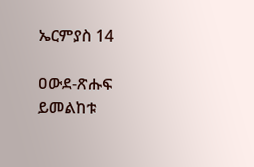ኤርምያስ 14

ዐውደ-ጽሑፍ ይመልከቱ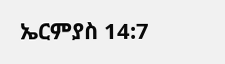ኤርምያስ 14:7